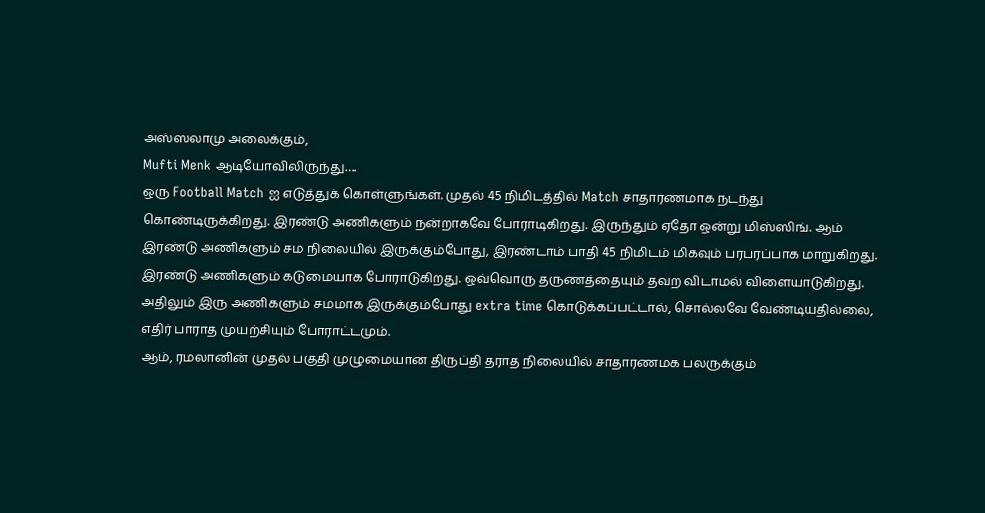அஸ்ஸலாமு அலைக்கும்,
Mufti Menk ஆடியோவிலிருந்து….
ஒரு Football Match ஐ எடுத்துக் கொள்ளுங்கள். முதல் 45 நிமிடத்தில் Match சாதாரணமாக நடந்து கொண்டிருக்கிறது. இரண்டு அணிகளும் நன்றாகவே போராடிகிறது. இருந்தும் ஏதோ ஒன்று மிஸ்ஸிங். ஆம் இரண்டு அணிகளும் சம நிலையில் இருக்கும்போது, இரண்டாம் பாதி 45 நிமிடம் மிகவும் பரபரப்பாக மாறுகிறது. இரண்டு அணிகளும் கடுமையாக போராடுகிறது. ஒவ்வொரு தருணத்தையும் தவற விடாமல் விளையாடுகிறது. அதிலும் இரு அணிகளும் சமமாக இருக்கும்போது extra time கொடுக்கப்பட்டால், சொல்லவே வேண்டியதில்லை, எதிர் பாராத முயற்சியும் போராட்டமும்.
ஆம், ரமலானின் முதல் பகுதி முழுமையான திருப்தி தராத நிலையில் சாதாரணமக பலருக்கும்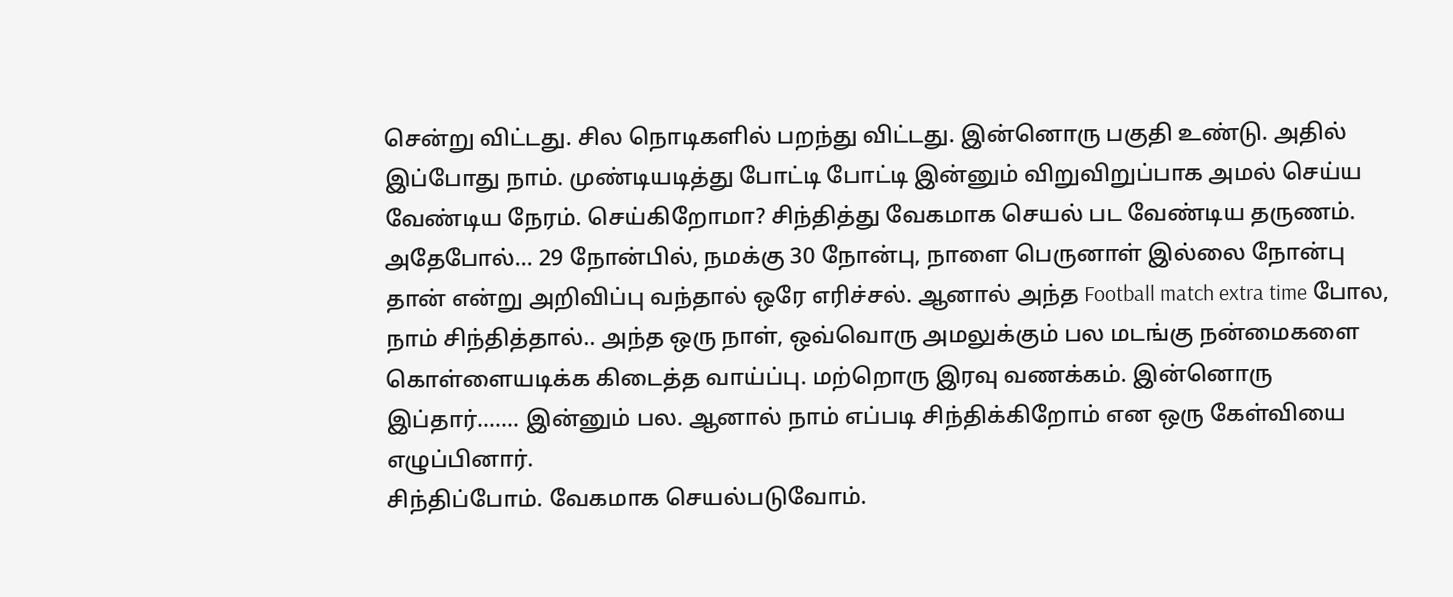சென்று விட்டது. சில நொடிகளில் பறந்து விட்டது. இன்னொரு பகுதி உண்டு. அதில் இப்போது நாம். முண்டியடித்து போட்டி போட்டி இன்னும் விறுவிறுப்பாக அமல் செய்ய வேண்டிய நேரம். செய்கிறோமா? சிந்தித்து வேகமாக செயல் பட வேண்டிய தருணம்.
அதேபோல்… 29 நோன்பில், நமக்கு 30 நோன்பு, நாளை பெருனாள் இல்லை நோன்பு தான் என்று அறிவிப்பு வந்தால் ஒரே எரிச்சல். ஆனால் அந்த Football match extra time போல, நாம் சிந்தித்தால்.. அந்த ஒரு நாள், ஒவ்வொரு அமலுக்கும் பல மடங்கு நன்மைகளை கொள்ளையடிக்க கிடைத்த வாய்ப்பு. மற்றொரு இரவு வணக்கம். இன்னொரு இப்தார்……. இன்னும் பல. ஆனால் நாம் எப்படி சிந்திக்கிறோம் என ஒரு கேள்வியை எழுப்பினார்.
சிந்திப்போம். வேகமாக செயல்படுவோம்.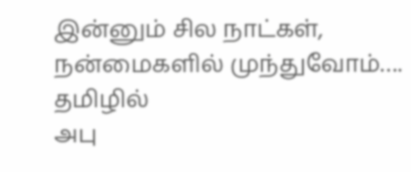இன்னும் சில நாட்கள், நன்மைகளில் முந்துவோம்….
தமிழில்
அபு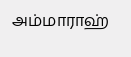அம்மாராஹ்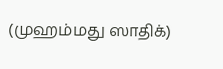(முஹம்மது ஸாதிக்)